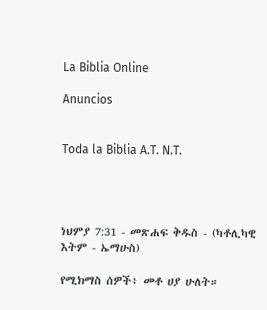La Biblia Online

Anuncios


Toda la Biblia A.T. N.T.




ነህምያ 7:31 - መጽሐፍ ቅዱስ - (ካቶሊካዊ እትም - ኤማሁስ)

የሚክማስ ሰዎች፥ መቶ ሀያ ሁለት።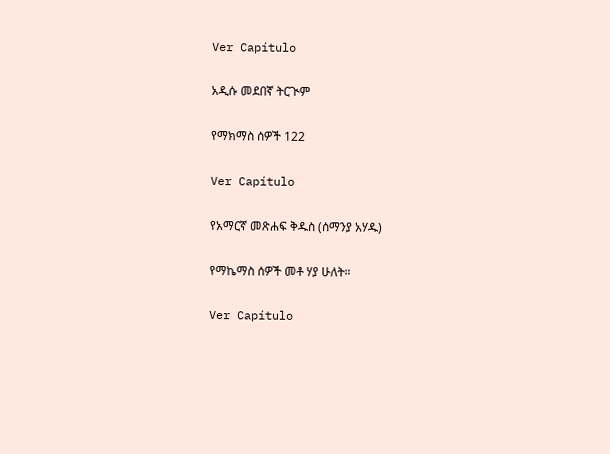Ver Capítulo

አዲሱ መደበኛ ትርጒም

የማክማስ ሰዎች 122

Ver Capítulo

የአማርኛ መጽሐፍ ቅዱስ (ሰማንያ አሃዱ)

የማኬማስ ሰዎች መቶ ሃያ ሁለት።

Ver Capítulo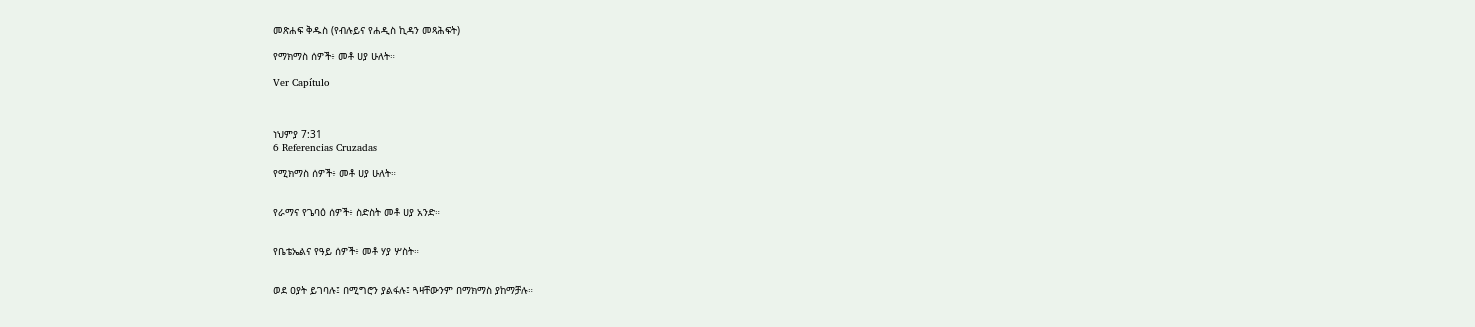መጽሐፍ ቅዱስ (የብሉይና የሐዲስ ኪዳን መጻሕፍት)

የማክማስ ሰዎች፥ መቶ ሀያ ሁለት።

Ver Capítulo



ነህምያ 7:31
6 Referencias Cruzadas

የሚክማስ ሰዎች፥ መቶ ሀያ ሁለት።


የራማና የጌባዕ ሰዎች፥ ስድስት መቶ ሀያ አንድ።


የቤቴኤልና የዓይ ሰዎች፥ መቶ ሃያ ሦስት።


ወደ ዐያት ይገባሉ፤ በሚግሮን ያልፋሉ፤ ጓዛቸውንም በማክማስ ያከማቻሉ።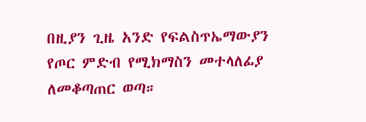በዚያን ጊዜ አንድ የፍልስጥኤማውያን የጦር ምድብ የሚክማስን መተላለፊያ ለመቆጣጠር ወጣ።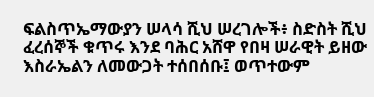ፍልስጥኤማውያን ሠላሳ ሺህ ሠረገሎች፥ ስድስት ሺህ ፈረሰኞች ቁጥሩ እንደ ባሕር አሸዋ የበዛ ሠራዊት ይዘው እስራኤልን ለመውጋት ተሰበሰቡ፤ ወጥተውም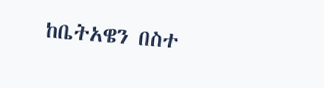ከቤትአዌን በስተ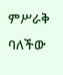ምሥራቅ ባለችው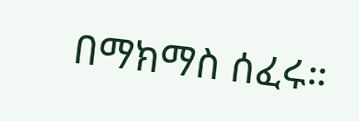በማክማስ ሰፈሩ።